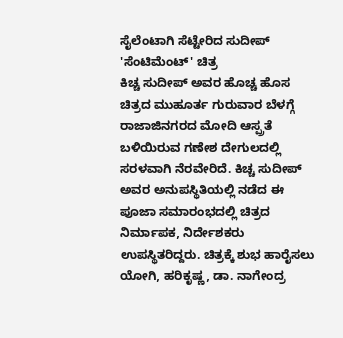ಸೈಲೆಂಟಾಗಿ ಸೆಟ್ಟೇರಿದ ಸುದೀಪ್ 'ಸೆಂಟಿಮೆಂಟ್' ಚಿತ್ರ
ಕಿಚ್ಚ ಸುದೀಪ್ ಅವರ ಹೊಚ್ಚ ಹೊಸ ಚಿತ್ರದ ಮುಹೂರ್ತ ಗುರುವಾರ ಬೆಳಗ್ಗೆ ರಾಜಾಜಿನಗರದ ಮೋದಿ ಆಸ್ಪ್ರತೆ ಬಳಿಯಿರುವ ಗಣೇಶ ದೇಗುಲದಲ್ಲಿ ಸರಳವಾಗಿ ನೆರವೇರಿದೆ. ಕಿಚ್ಚ ಸುದೀಪ್ ಅವರ ಅನುಪಸ್ಥಿತಿಯಲ್ಲಿ ನಡೆದ ಈ ಪೂಜಾ ಸಮಾರಂಭದಲ್ಲಿ ಚಿತ್ರದ ನಿರ್ಮಾಪಕ, ನಿರ್ದೇಶಕರು ಉಪಸ್ಥಿತರಿದ್ದರು. ಚಿತ್ರಕ್ಕೆ ಶುಭ ಹಾರೈಸಲು ಯೋಗಿ, ಹರಿಕೃಷ್ಣ, ಡಾ. ನಾಗೇಂದ್ರ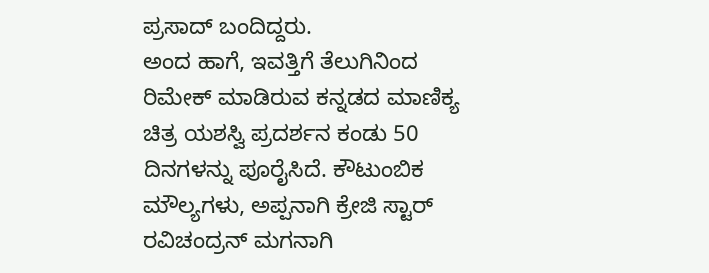ಪ್ರಸಾದ್ ಬಂದಿದ್ದರು.
ಅಂದ ಹಾಗೆ, ಇವತ್ತಿಗೆ ತೆಲುಗಿನಿಂದ ರಿಮೇಕ್ ಮಾಡಿರುವ ಕನ್ನಡದ ಮಾಣಿಕ್ಯ ಚಿತ್ರ ಯಶಸ್ವಿ ಪ್ರದರ್ಶನ ಕಂಡು 50 ದಿನಗಳನ್ನು ಪೂರೈಸಿದೆ. ಕೌಟುಂಬಿಕ ಮೌಲ್ಯಗಳು, ಅಪ್ಪನಾಗಿ ಕ್ರೇಜಿ ಸ್ಟಾರ್ ರವಿಚಂದ್ರನ್ ಮಗನಾಗಿ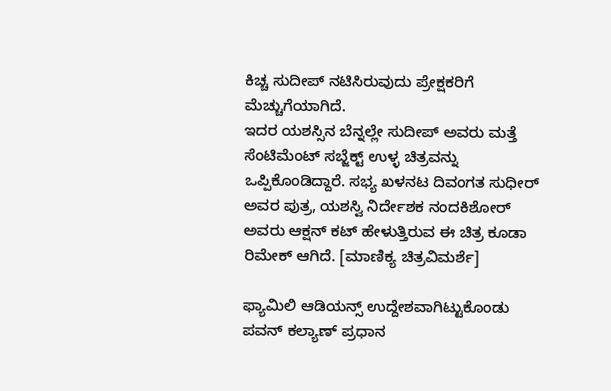ಕಿಚ್ಚ ಸುದೀಪ್ ನಟಿಸಿರುವುದು ಪ್ರೇಕ್ಷಕರಿಗೆ ಮೆಚ್ಚುಗೆಯಾಗಿದೆ.
ಇದರ ಯಶಸ್ಸಿನ ಬೆನ್ನಲ್ಲೇ ಸುದೀಪ್ ಅವರು ಮತ್ತೆ ಸೆಂಟಿಮೆಂಟ್ ಸಬ್ಜೆಕ್ಟ್ ಉಳ್ಳ ಚಿತ್ರವನ್ನು ಒಪ್ಪಿಕೊಂಡಿದ್ದಾರೆ. ಸಭ್ಯ ಖಳನಟ ದಿವಂಗತ ಸುಧೀರ್ ಅವರ ಪುತ್ರ, ಯಶಸ್ವಿ ನಿರ್ದೇಶಕ ನಂದಕಿಶೋರ್ ಅವರು ಆಕ್ಷನ್ ಕಟ್ ಹೇಳುತ್ತಿರುವ ಈ ಚಿತ್ರ ಕೂಡಾ ರಿಮೇಕ್ ಆಗಿದೆ. [ಮಾಣಿಕ್ಯ ಚಿತ್ರವಿಮರ್ಶೆ]

ಫ್ಯಾಮಿಲಿ ಆಡಿಯನ್ಸ್ ಉದ್ದೇಶವಾಗಿಟ್ಟುಕೊಂಡು ಪವನ್ ಕಲ್ಯಾಣ್ ಪ್ರಧಾನ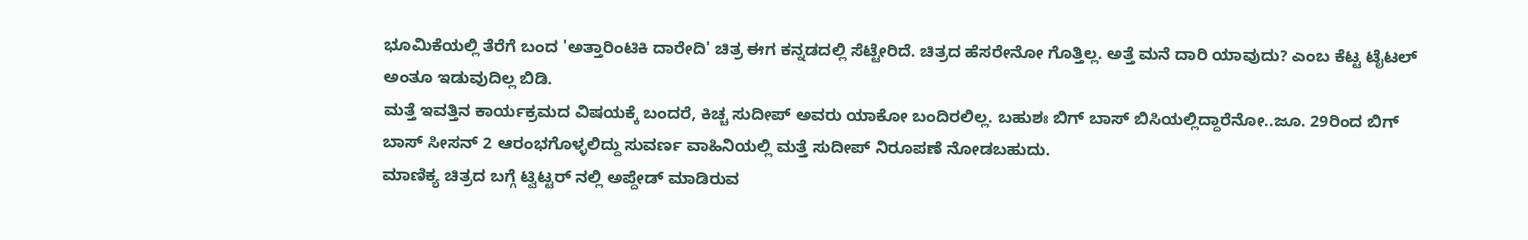ಭೂಮಿಕೆಯಲ್ಲಿ ತೆರೆಗೆ ಬಂದ 'ಅತ್ತಾರಿಂಟಿಕಿ ದಾರೇದಿ' ಚಿತ್ರ ಈಗ ಕನ್ನಡದಲ್ಲಿ ಸೆಟ್ಟೇರಿದೆ. ಚಿತ್ರದ ಹೆಸರೇನೋ ಗೊತ್ತಿಲ್ಲ. ಅತ್ತೆ ಮನೆ ದಾರಿ ಯಾವುದು? ಎಂಬ ಕೆಟ್ಟ ಟೈಟಲ್ ಅಂತೂ ಇಡುವುದಿಲ್ಲ ಬಿಡಿ.
ಮತ್ತೆ ಇವತ್ತಿನ ಕಾರ್ಯಕ್ರಮದ ವಿಷಯಕ್ಕೆ ಬಂದರೆ, ಕಿಚ್ಚ ಸುದೀಪ್ ಅವರು ಯಾಕೋ ಬಂದಿರಲಿಲ್ಲ. ಬಹುಶಃ ಬಿಗ್ ಬಾಸ್ ಬಿಸಿಯಲ್ಲಿದ್ದಾರೆನೋ..ಜೂ. 29ರಿಂದ ಬಿಗ್ ಬಾಸ್ ಸೀಸನ್ 2 ಆರಂಭಗೊಳ್ಳಲಿದ್ದು ಸುವರ್ಣ ವಾಹಿನಿಯಲ್ಲಿ ಮತ್ತೆ ಸುದೀಪ್ ನಿರೂಪಣೆ ನೋಡಬಹುದು.
ಮಾಣಿಕ್ಯ ಚಿತ್ರದ ಬಗ್ಗೆ ಟ್ವಿಟ್ಟರ್ ನಲ್ಲಿ ಅಪ್ದೇಡ್ ಮಾಡಿರುವ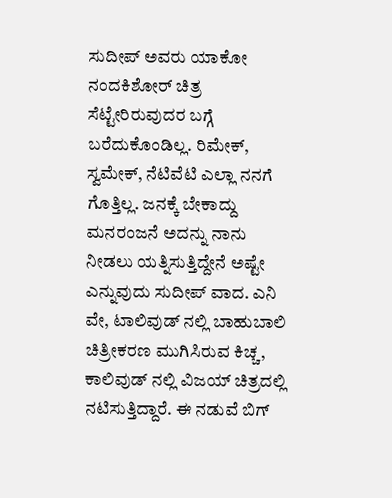ಸುದೀಪ್ ಅವರು ಯಾಕೋ ನಂದಕಿಶೋರ್ ಚಿತ್ರ ಸೆಟ್ಟೇರಿರುವುದರ ಬಗ್ಗೆ ಬರೆದುಕೊಂಡಿಲ್ಲ. ರಿಮೇಕ್, ಸ್ವಮೇಕ್, ನೆಟಿವೆಟಿ ಎಲ್ಲಾ ನನಗೆ ಗೊತ್ತಿಲ್ಲ. ಜನಕ್ಕೆ ಬೇಕಾದ್ದು ಮನರಂಜನೆ ಅದನ್ನು ನಾನು ನೀಡಲು ಯತ್ನಿಸುತ್ತಿದ್ದೇನೆ ಅಷ್ಟೇ ಎನ್ನುವುದು ಸುದೀಪ್ ವಾದ. ಎನಿ ವೇ, ಟಾಲಿವುಡ್ ನಲ್ಲಿ ಬಾಹುಬಾಲಿ ಚಿತ್ರೀಕರಣ ಮುಗಿಸಿರುವ ಕಿಚ್ಚ, ಕಾಲಿವುಡ್ ನಲ್ಲಿ ವಿಜಯ್ ಚಿತ್ರದಲ್ಲಿ ನಟಿಸುತ್ತಿದ್ದಾರೆ. ಈ ನಡುವೆ ಬಿಗ್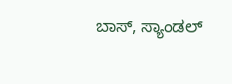ಬಾಸ್, ಸ್ಯಾಂಡಲ್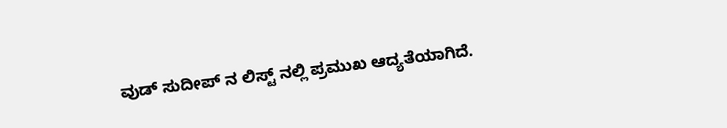ವುಡ್ ಸುದೀಪ್ ನ ಲಿಸ್ಟ್ ನಲ್ಲಿ ಪ್ರಮುಖ ಆದ್ಯತೆಯಾಗಿದೆ.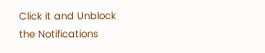Click it and Unblock the Notifications